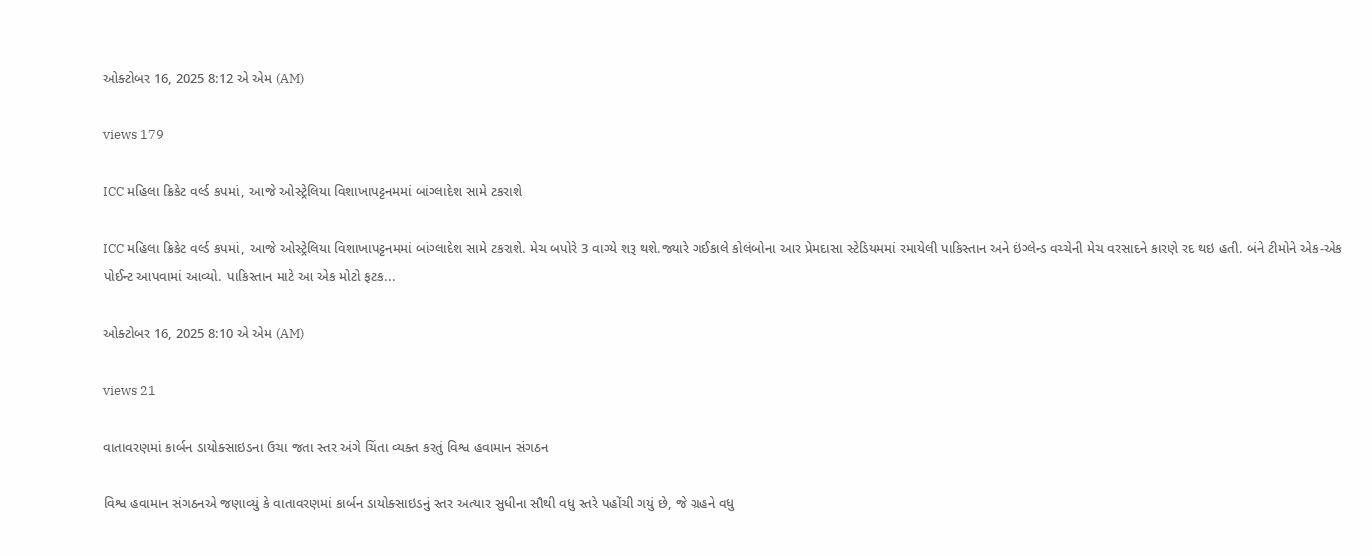ઓક્ટોબર 16, 2025 8:12 એ એમ (AM)

views 179

ICC મહિલા ક્રિકેટ વર્લ્ડ કપમાં, આજે ઓસ્ટ્રેલિયા વિશાખાપટ્ટનમમાં બાંગ્લાદેશ સામે ટકરાશે

ICC મહિલા ક્રિકેટ વર્લ્ડ કપમાં, આજે ઓસ્ટ્રેલિયા વિશાખાપટ્ટનમમાં બાંગ્લાદેશ સામે ટકરાશે. મેચ બપોરે 3 વાગ્યે શરૂ થશે.જ્યારે ગઈકાલે કોલંબોના આર પ્રેમદાસા સ્ટેડિયમમાં રમાયેલી પાકિસ્તાન અને ઇંગ્લેન્ડ વચ્ચેની મેચ વરસાદને કારણે રદ થઇ હતી. બંને ટીમોને એક-એક પોઈન્ટ આપવામાં આવ્યો. પાકિસ્તાન માટે આ એક મોટો ફટક...

ઓક્ટોબર 16, 2025 8:10 એ એમ (AM)

views 21

વાતાવરણમાં કાર્બન ડાયોક્સાઇડના ઉચા જતા સ્તર અંગે ચિંતા વ્યક્ત કરતું વિશ્વ હવામાન સંગઠન

વિશ્વ હવામાન સંગઠનએ જણાવ્યું કે વાતાવરણમાં કાર્બન ડાયોક્સાઇડનું સ્તર અત્યાર સુધીના સૌથી વધુ સ્તરે પહોંચી ગયું છે, જે ગ્રહને વધુ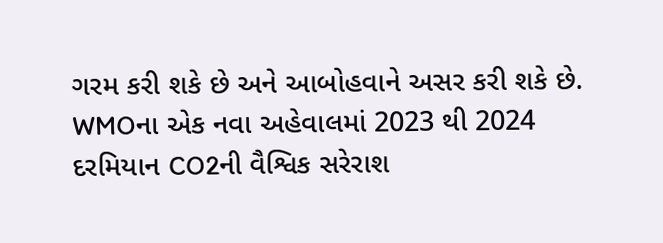ગરમ કરી શકે છે અને આબોહવાને અસર કરી શકે છે. WMOના એક નવા અહેવાલમાં 2023 થી 2024 દરમિયાન CO2ની વૈશ્વિક સરેરાશ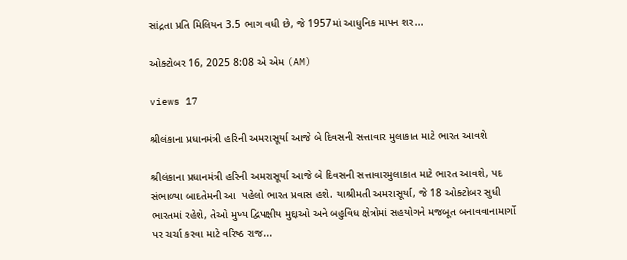સાંદ્રતા પ્રતિ મિલિયન 3.5 ભાગ વધી છે, જે 1957માં આધુનિક માપન શર...

ઓક્ટોબર 16, 2025 8:08 એ એમ (AM)

views 17

શ્રીલંકાના પ્રધાનમંત્રી હરિની અમરાસૂર્યા આજે બે દિવસની સત્તાવાર મુલાકાત માટે ભારત આવશે

શ્રીલંકાના પ્રધાનમંત્રી હરિની અમરાસૂર્યા આજે બે દિવસની સત્તાવારમુલાકાત માટે ભારત આવશે, પદ સંભાળ્યા બાદતેમની આ  પહેલો ભારત પ્રવાસ હશે. યાશ્રીમતી અમરાસૂર્યા, જે 18 ઓક્ટોબર સુધી ભારતમાં રહેશે, તેઓ મુખ્ય દ્વિપક્ષીય મુદ્દાઓ અને બહુવિધ ક્ષેત્રોમાં સહયોગને મજબૂત બનાવવાનામાર્ગો પર ચર્ચા કરવા માટે વરિષ્ઠ રાજ...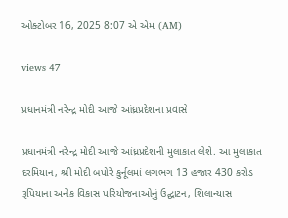ઓક્ટોબર 16, 2025 8:07 એ એમ (AM)

views 47

પ્રધાનમંત્રી નરેન્દ્ર મોદી આજે આંધ્રપ્રદેશના પ્રવાસે

પ્રધાનમંત્રી નરેન્દ્ર મોદી આજે આંધ્રપ્રદેશની મુલાકાત લેશે. આ મુલાકાત દરમિયાન, શ્રી મોદી બપોરે કુર્નૂલમાં લગભગ 13 હજાર 430 કરોડ રૂપિયાના અનેક વિકાસ પરિયોજનાઓનું ઉદ્ઘાટન, શિલાન્યાસ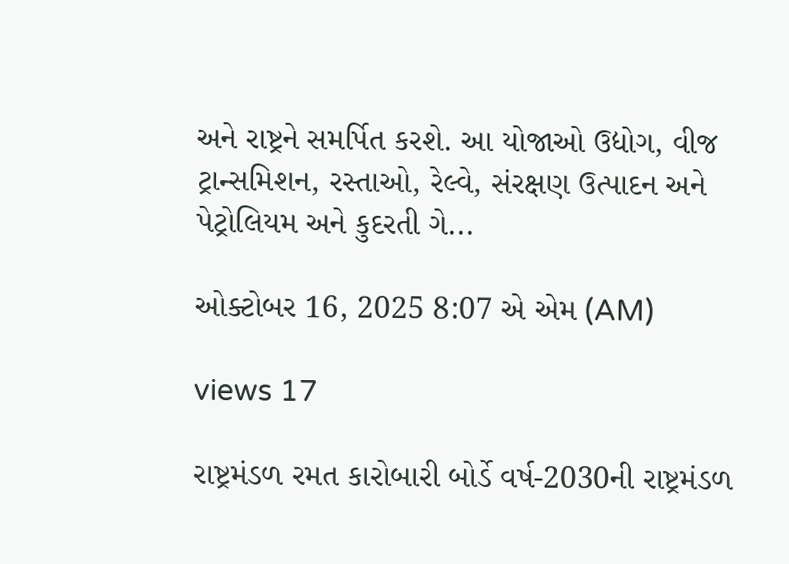અને રાષ્ટ્રને સમર્પિત કરશે. આ યોજાઓ ઉદ્યોગ, વીજ ટ્રાન્સમિશન, રસ્તાઓ, રેલ્વે, સંરક્ષણ ઉત્પાદન અને પેટ્રોલિયમ અને કુદરતી ગે...

ઓક્ટોબર 16, 2025 8:07 એ એમ (AM)

views 17

રાષ્ટ્રમંડળ રમત કારોબારી બોર્ડે વર્ષ-2030ની રાષ્ટ્રમંડળ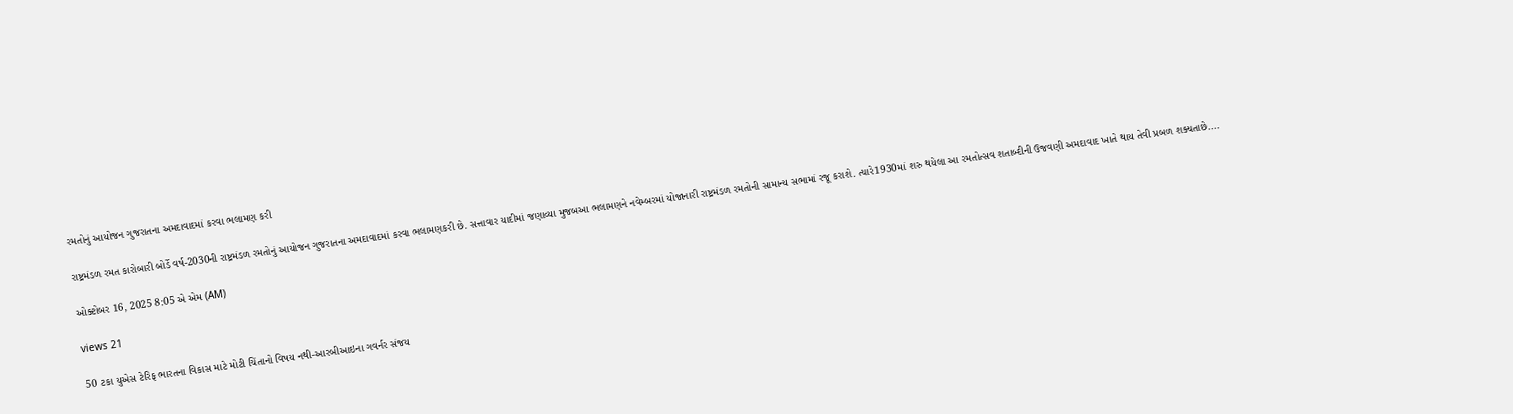રમતોનું આયોજન ગુજરાતના અમદાવાદમાં કરવા ભલામણ કરી

રાષ્ટ્રમંડળ રમત કારોબારી બોર્ડે વર્ષ-2030ની રાષ્ટ્રમંડળ રમતોનું આયોજન ગુજરાતના અમદાવાદમાં કરવા ભલામણકરી છે. સત્તાવાર યાદીમાં જણાવ્યા મુજબઆ ભલામણને નવેમ્બરમાં યોજાનારી રાષ્ટ્રમંડળ રમતોની સામાન્ય સભામાં રજૂ કરાશે. ત્યારે1930માં શરુ થયેલા આ રમતોત્સવ શતાબ્દીની ઉજવણી અમદાવાદ ખાતે થાય તેવી પ્રબળ શક્યતાછે....

ઓક્ટોબર 16, 2025 8:05 એ એમ (AM)

views 21

50 ટકા યુએસ ટેરિફ ભારતના વિકાસ માટે મોટી ચિંતાનો વિષય નથી-આરબીઆઇના ગવર્નર સંજય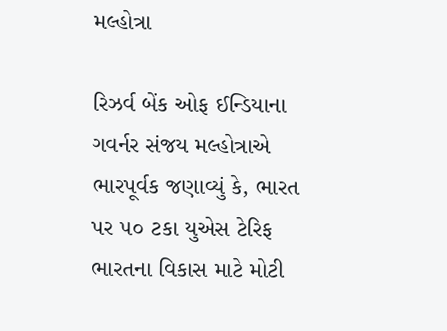મલ્હોત્રા

રિઝર્વ બેંક ઓફ ઈન્ડિયાના ગવર્નર સંજય મલ્હોત્રાએ ભારપૂર્વક જણાવ્યું કે, ભારત પર ૫૦ ટકા યુએસ ટેરિફ ભારતના વિકાસ માટે મોટી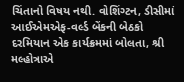ચિંતાનો વિષય નથી. વોશિંગ્ટન, ડીસીમાં આઈએમએફ-વર્લ્ડ બેંકની બેઠકો દરમિયાન એક કાર્યક્રમમાં બોલતા, શ્રી મલ્હોત્રાએ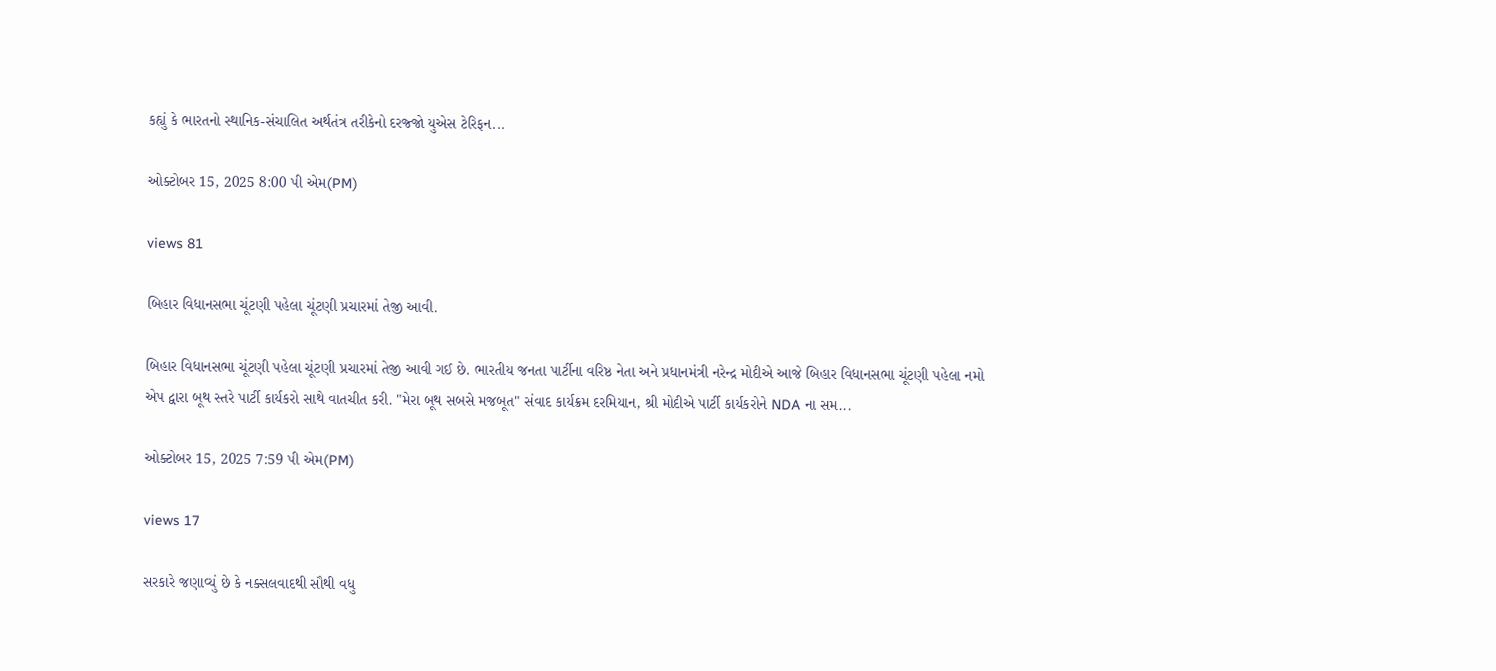કહ્યું કે ભારતનો સ્થાનિક-સંચાલિત અર્થતંત્ર તરીકેનો દરજ્જો યુએસ ટેરિફન...

ઓક્ટોબર 15, 2025 8:00 પી એમ(PM)

views 81

બિહાર વિધાનસભા ચૂંટણી પહેલા ચૂંટણી પ્રચારમાં તેજી આવી.

બિહાર વિધાનસભા ચૂંટણી પહેલા ચૂંટણી પ્રચારમાં તેજી આવી ગઈ છે. ભારતીય જનતા પાર્ટીના વરિષ્ઠ નેતા અને પ્રધાનમંત્રી નરેન્દ્ર મોદીએ આજે બિહાર વિધાનસભા ચૂંટણી પહેલા નમો એપ દ્વારા બૂથ સ્તરે પાર્ટી કાર્યકરો સાથે વાતચીત કરી. "મેરા બૂથ સબસે મજબૂત" સંવાદ કાર્યક્રમ દરમિયાન, શ્રી મોદીએ પાર્ટી કાર્યકરોને NDA ના સમ...

ઓક્ટોબર 15, 2025 7:59 પી એમ(PM)

views 17

સરકારે જણાવ્યું છે કે નક્સલવાદથી સૌથી વધુ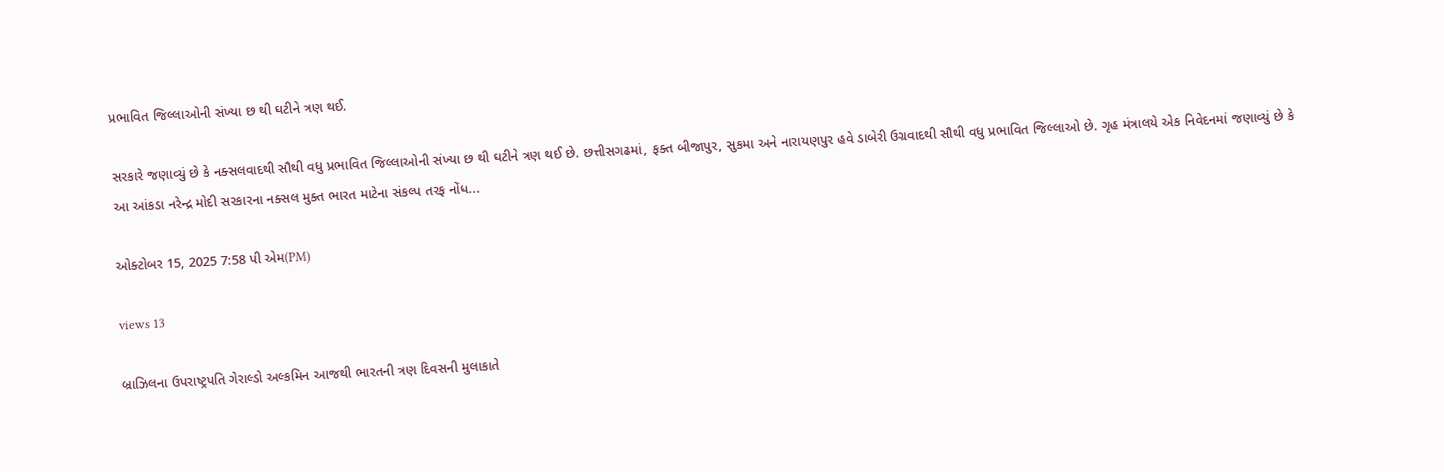પ્રભાવિત જિલ્લાઓની સંખ્યા છ થી ઘટીને ત્રણ થઈ.

સરકારે જણાવ્યું છે કે નક્સલવાદથી સૌથી વધુ પ્રભાવિત જિલ્લાઓની સંખ્યા છ થી ઘટીને ત્રણ થઈ છે. છત્તીસગઢમાં, ફક્ત બીજાપુર, સુકમા અને નારાયણપુર હવે ડાબેરી ઉગ્રવાદથી સૌથી વધુ પ્રભાવિત જિલ્લાઓ છે. ગૃહ મંત્રાલયે એક નિવેદનમાં જણાવ્યું છે કે આ આંકડા નરેન્દ્ર મોદી સરકારના નક્સલ મુક્ત ભારત માટેના સંકલ્પ તરફ નોંધ...

ઓક્ટોબર 15, 2025 7:58 પી એમ(PM)

views 13

બ્રાઝિલના ઉપરાષ્ટ્રપતિ ગેરાલ્ડો અલ્કમિન આજથી ભારતની ત્રણ દિવસની મુલાકાતે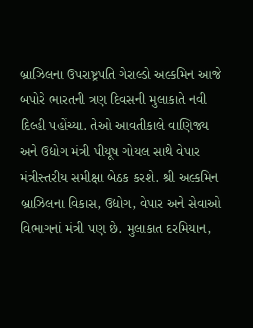બ્રાઝિલના ઉપરાષ્ટ્રપતિ ગેરાલ્ડો અલ્કમિન આજે બપોરે ભારતની ત્રણ દિવસની મુલાકાતે નવી દિલ્હી પહોંચ્યા. તેઓ આવતીકાલે વાણિજ્ય અને ઉદ્યોગ મંત્રી પીયૂષ ગોયલ સાથે વેપાર મંત્રીસ્તરીય સમીક્ષા બેઠક કરશે. શ્રી અલ્કમિન બ્રાઝિલના વિકાસ, ઉદ્યોગ, વેપાર અને સેવાઓ વિભાગનાં મંત્રી પણ છે. મુલાકાત દરમિયાન,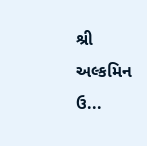શ્રી અલ્કમિન ઉ...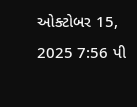ઓક્ટોબર 15, 2025 7:56 પી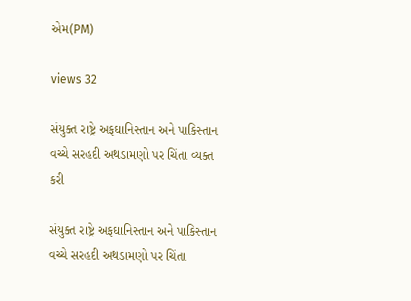એમ(PM)

views 32

સંયુક્ત રાષ્ટ્રે અફઘાનિસ્તાન અને પાકિસ્તાન વચ્ચે સરહદી અથડામણો પર ચિંતા વ્યક્ત કરી

સંયુક્ત રાષ્ટ્રે અફઘાનિસ્તાન અને પાકિસ્તાન વચ્ચે સરહદી અથડામણો પર ચિંતા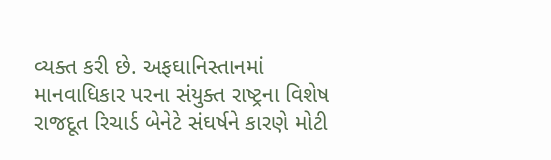વ્યક્ત કરી છે. અફઘાનિસ્તાનમાં માનવાધિકાર પરના સંયુક્ત રાષ્ટ્રના વિશેષ રાજદૂત રિચાર્ડ બેનેટે સંઘર્ષને કારણે મોટી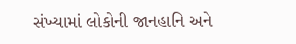સંખ્યામાં લોકોની જાનહાનિ અને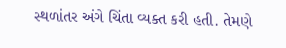સ્થળાંતર અંગે ચિંતા વ્યક્ત કરી હતી. તેમણે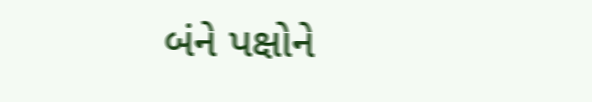બંને પક્ષોને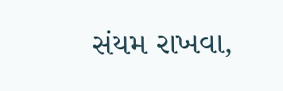સંયમ રાખવા,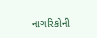નાગરિકોની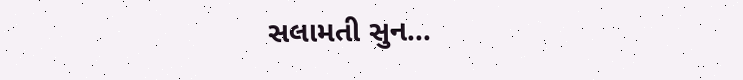સલામતી સુન...